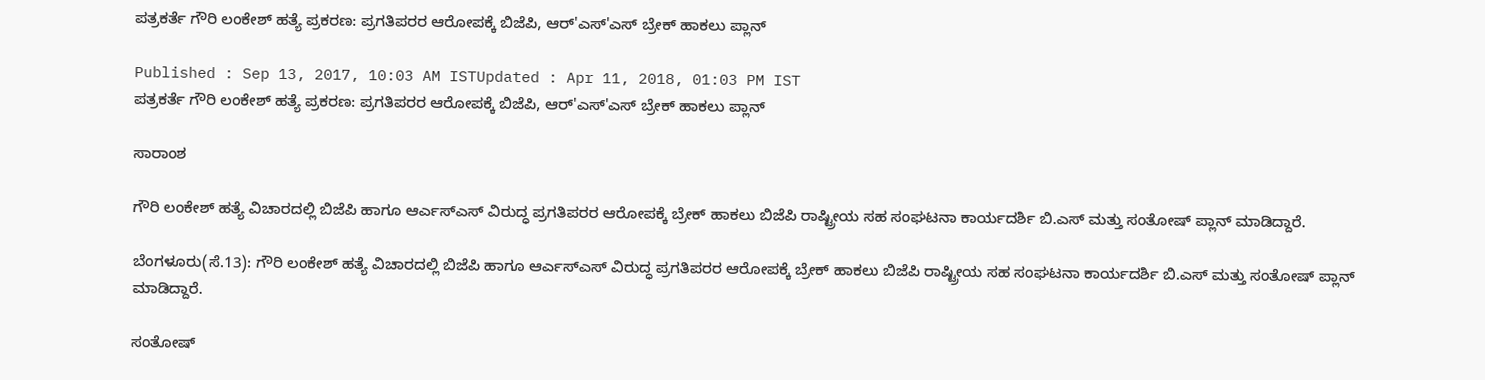ಪತ್ರಕರ್ತೆ ಗೌರಿ ಲಂಕೇಶ್ ಹತ್ಯೆ ಪ್ರಕರಣ: ಪ್ರಗತಿಪರರ ಆರೋಪಕ್ಕೆ ಬಿಜೆಪಿ, ಆರ್'ಎಸ್'ಎಸ್ ಬ್ರೇಕ್ ಹಾಕಲು ಪ್ಲಾನ್

Published : Sep 13, 2017, 10:03 AM ISTUpdated : Apr 11, 2018, 01:03 PM IST
ಪತ್ರಕರ್ತೆ ಗೌರಿ ಲಂಕೇಶ್ ಹತ್ಯೆ ಪ್ರಕರಣ: ಪ್ರಗತಿಪರರ ಆರೋಪಕ್ಕೆ ಬಿಜೆಪಿ, ಆರ್'ಎಸ್'ಎಸ್ ಬ್ರೇಕ್ ಹಾಕಲು ಪ್ಲಾನ್

ಸಾರಾಂಶ

ಗೌರಿ ಲಂಕೇಶ್ ಹತ್ಯೆ ವಿಚಾರದಲ್ಲಿ ಬಿಜೆಪಿ ಹಾಗೂ ಆರ್ಎಸ್ಎಸ್ ವಿರುದ್ಧ ಪ್ರಗತಿಪರರ ಆರೋಪಕ್ಕೆ ಬ್ರೇಕ್ ಹಾಕಲು ಬಿಜೆಪಿ ರಾಷ್ಟ್ರೀಯ ಸಹ ಸಂಘಟನಾ ಕಾರ್ಯದರ್ಶಿ ಬಿ.ಎಸ್ ಮತ್ತು ಸಂತೋಷ್ ಪ್ಲಾನ್ ಮಾಡಿದ್ದಾರೆ.

ಬೆಂಗಳೂರು(ಸೆ.13): ಗೌರಿ ಲಂಕೇಶ್ ಹತ್ಯೆ ವಿಚಾರದಲ್ಲಿ ಬಿಜೆಪಿ ಹಾಗೂ ಆರ್ಎಸ್ಎಸ್ ವಿರುದ್ಧ ಪ್ರಗತಿಪರರ ಆರೋಪಕ್ಕೆ ಬ್ರೇಕ್ ಹಾಕಲು ಬಿಜೆಪಿ ರಾಷ್ಟ್ರೀಯ ಸಹ ಸಂಘಟನಾ ಕಾರ್ಯದರ್ಶಿ ಬಿ.ಎಸ್ ಮತ್ತು ಸಂತೋಷ್ ಪ್ಲಾನ್ ಮಾಡಿದ್ದಾರೆ.

ಸಂತೋಷ್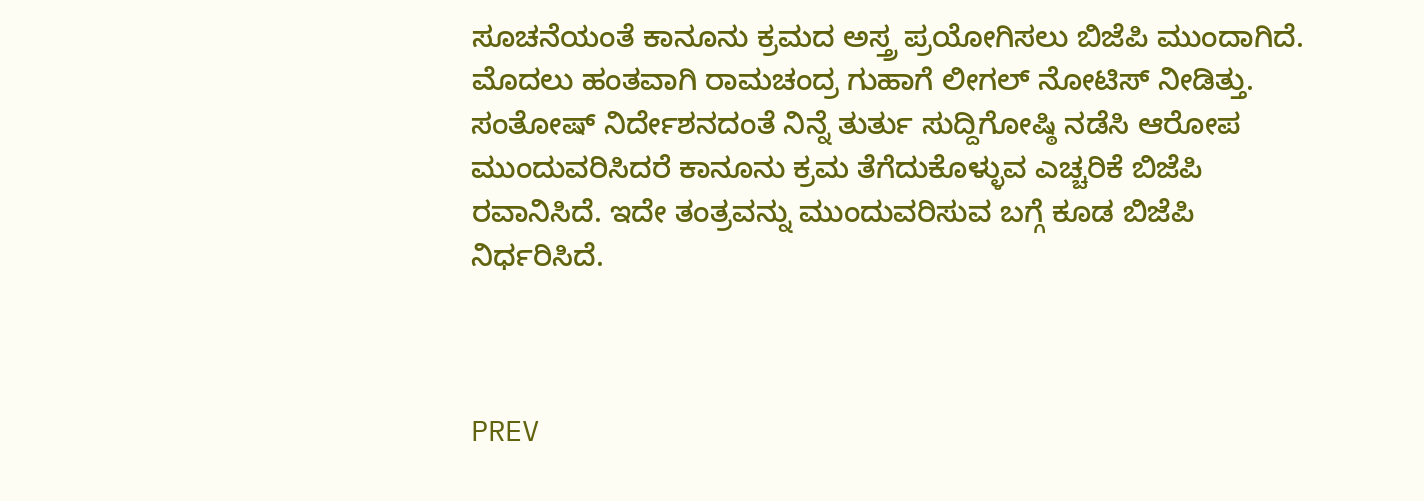ಸೂಚನೆಯಂತೆ ಕಾನೂನು ಕ್ರಮದ ಅಸ್ತ್ರ ಪ್ರಯೋಗಿಸಲು ಬಿಜೆಪಿ ಮುಂದಾಗಿದೆ. ಮೊದಲು ಹಂತವಾಗಿ ರಾಮಚಂದ್ರ ಗುಹಾಗೆ ಲೀಗಲ್ ನೋಟಿಸ್ ನೀಡಿತ್ತು. ಸಂತೋಷ್ ನಿರ್ದೇಶನದಂತೆ ನಿನ್ನೆ ತುರ್ತು ಸುದ್ದಿಗೋಷ್ಠಿ ನಡೆಸಿ ಆರೋಪ ಮುಂದುವರಿಸಿದರೆ ಕಾನೂನು ಕ್ರಮ ತೆಗೆದುಕೊಳ್ಳುವ ಎಚ್ಚರಿಕೆ ಬಿಜೆಪಿ ರವಾನಿಸಿದೆ. ಇದೇ ತಂತ್ರವನ್ನು ಮುಂದುವರಿಸುವ ಬಗ್ಗೆ ಕೂಡ ಬಿಜೆಪಿ ನಿರ್ಧರಿಸಿದೆ.



PREV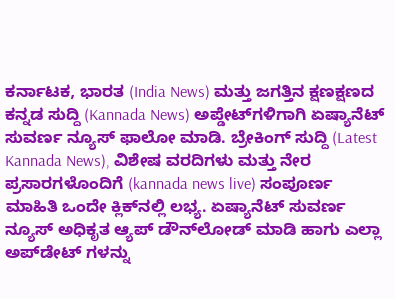ಕರ್ನಾಟಕ, ಭಾರತ (India News) ಮತ್ತು ಜಗತ್ತಿನ ಕ್ಷಣಕ್ಷಣದ ಕನ್ನಡ ಸುದ್ದಿ (Kannada News) ಅಪ್ಡೇಟ್‌ಗಳಿಗಾಗಿ ಏಷ್ಯಾನೆಟ್ ಸುವರ್ಣ ನ್ಯೂಸ್‌ ಫಾಲೋ ಮಾಡಿ. ಬ್ರೇಕಿಂಗ್ ಸುದ್ದಿ (Latest Kannada News), ವಿಶೇಷ ವರದಿಗಳು ಮತ್ತು ನೇರ ಪ್ರಸಾರಗಳೊಂದಿಗೆ (kannada news live) ಸಂಪೂರ್ಣ ಮಾಹಿತಿ ಒಂದೇ ಕ್ಲಿಕ್‌ನಲ್ಲಿ ಲಭ್ಯ. ಏಷ್ಯಾನೆಟ್ ಸುವರ್ಣ ನ್ಯೂಸ್ ಅಧಿಕೃತ ಆ್ಯಪ್ ಡೌನ್‌ಲೋಡ್ ಮಾಡಿ ಹಾಗು ಎಲ್ಲಾ ಅಪ್‌ಡೇಟ್ ಗಳನ್ನು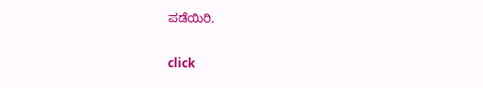ಪಡೆಯಿರಿ.

click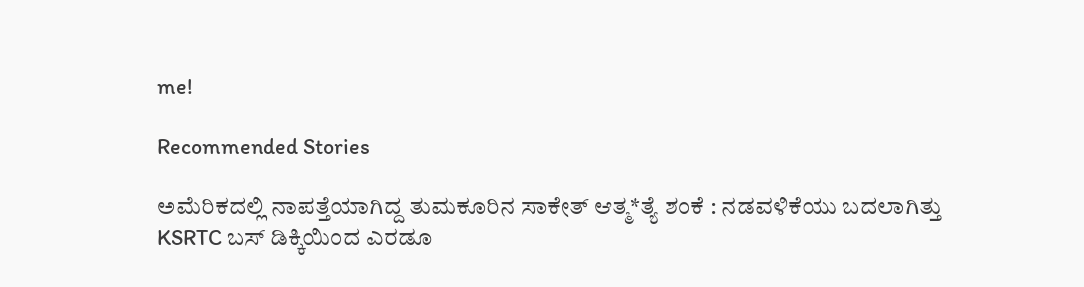me!

Recommended Stories

ಅಮೆರಿಕದಲ್ಲಿ ನಾಪತ್ತೆಯಾಗಿದ್ದ ತುಮಕೂರಿನ ಸಾಕೇತ್‌ ಆತ್ಮ*ತ್ಯೆ ಶಂಕೆ : ನಡವಳಿಕೆಯು ಬದಲಾಗಿತ್ತು
KSRTC ಬಸ್ ಡಿಕ್ಕಿಯಿಂದ ಎರಡೂ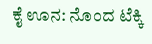ಕೈ ಊನ: ನೊಂದ ಟೆಕ್ಕಿ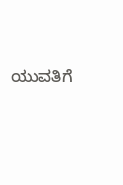ಯುವತಿಗೆ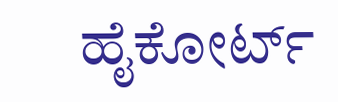ಹೈಕೋರ್ಟ್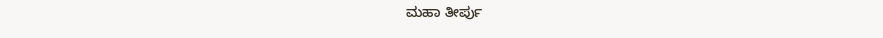ಮಹಾ ತೀರ್ಪು